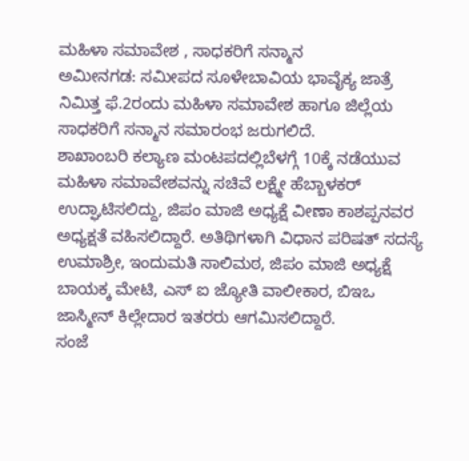ಮಹಿಳಾ ಸಮಾವೇಶ , ಸಾಧಕರಿಗೆ ಸನ್ಮಾನ
ಅಮೀನಗಡ: ಸಮೀಪದ ಸೂಳೇಬಾವಿಯ ಭಾವೈಕ್ಯ ಜಾತ್ರೆ ನಿಮಿತ್ತ ಫೆ.2ರಂದು ಮಹಿಳಾ ಸಮಾವೇಶ ಹಾಗೂ ಜಿಲ್ಲೆಯ ಸಾಧಕರಿಗೆ ಸನ್ಮಾನ ಸಮಾರಂಭ ಜರುಗಲಿದೆ.
ಶಾಖಾಂಬರಿ ಕಲ್ಯಾಣ ಮಂಟಪದಲ್ಲಿಬೆಳಗ್ಗೆ 10ಕ್ಕೆ ನಡೆಯುವ ಮಹಿಳಾ ಸಮಾವೇಶವನ್ನು ಸಚಿವೆ ಲಕ್ಷ್ಮೇ ಹೆಬ್ಬಾಳಕರ್ ಉದ್ಘಾಟಿಸಲಿದ್ದು, ಜಿಪಂ ಮಾಜಿ ಅಧ್ಯಕ್ಷೆ ವೀಣಾ ಕಾಶಪ್ಪನವರ ಅಧ್ಯಕ್ಷತೆ ವಹಿಸಲಿದ್ದಾರೆ. ಅತಿಥಿಗಳಾಗಿ ವಿಧಾನ ಪರಿಷತ್ ಸದಸ್ಯೆ ಉಮಾಶ್ರೀ, ಇಂದುಮತಿ ಸಾಲಿಮಠ, ಜಿಪಂ ಮಾಜಿ ಅಧ್ಯಕ್ಷೆ ಬಾಯಕ್ಕ ಮೇಟಿ, ಎಸ್ ಐ ಜ್ಯೋತಿ ವಾಲೀಕಾರ, ಬಿಇಒ ಜಾಸ್ಮೀನ್ ಕಿಲ್ಲೇದಾರ ಇತರರು ಆಗಮಿಸಲಿದ್ದಾರೆ.
ಸಂಜೆ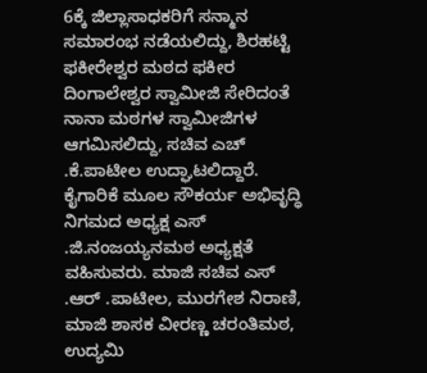6ಕ್ಕೆ ಜಿಲ್ಲಾಸಾಧಕರಿಗೆ ಸನ್ಮಾನ ಸಮಾರಂಭ ನಡೆಯಲಿದ್ದು, ಶಿರಹಟ್ಟಿ ಫಕೀರೇಶ್ವರ ಮಠದ ಫಕೀರ ದಿಂಗಾಲೇಶ್ವರ ಸ್ವಾಮೀಜಿ ಸೇರಿದಂತೆ ನಾನಾ ಮಠಗಳ ಸ್ವಾಮೀಜಿಗಳ ಆಗಮಿಸಲಿದ್ದು, ಸಚಿವ ಎಚ್ .ಕೆ.ಪಾಟೀಲ ಉದ್ಘಾಟಲಿದ್ದಾರೆ. ಕೈಗಾರಿಕೆ ಮೂಲ ಸೌಕರ್ಯ ಅಭಿವೃದ್ಧಿ ನಿಗಮದ ಅಧ್ಯಕ್ಷ ಎಸ್ .ಜಿ.ನಂಜಯ್ಯನಮಠ ಅಧ್ಯಕ್ಷತೆ ವಹಿಸುವರು. ಮಾಜಿ ಸಚಿವ ಎಸ್ .ಆರ್ .ಪಾಟೀಲ, ಮುರಗೇಶ ನಿರಾಣಿ, ಮಾಜಿ ಶಾಸಕ ವೀರಣ್ಣ ಚರಂತಿಮಠ, ಉದ್ಯಮಿ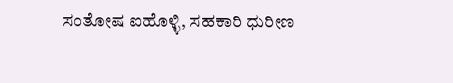ಸಂತೋಷ ಐಹೊಳ್ಳಿ, ಸಹಕಾರಿ ಧುರೀಣ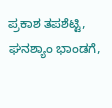ಪ್ರಕಾಶ ತಪಶೆಟ್ಟಿ, ಘನಶ್ಯಾಂ ಭಾಂಡಗೆ,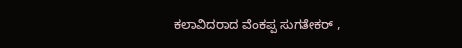ಕಲಾವಿದರಾದ ವೆಂಕಪ್ಪ ಸುಗತೇಕರ್ ,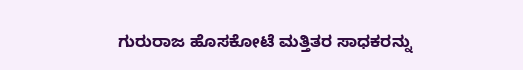ಗುರುರಾಜ ಹೊಸಕೋಟೆ ಮತ್ತಿತರ ಸಾಧಕರನ್ನು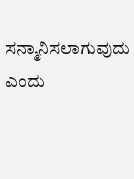ಸನ್ಮಾನಿಸಲಾಗುವುದು ಎಂದು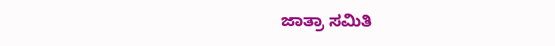ಜಾತ್ರಾ ಸಮಿತಿ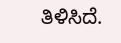ತಿಳಿಸಿದೆ.